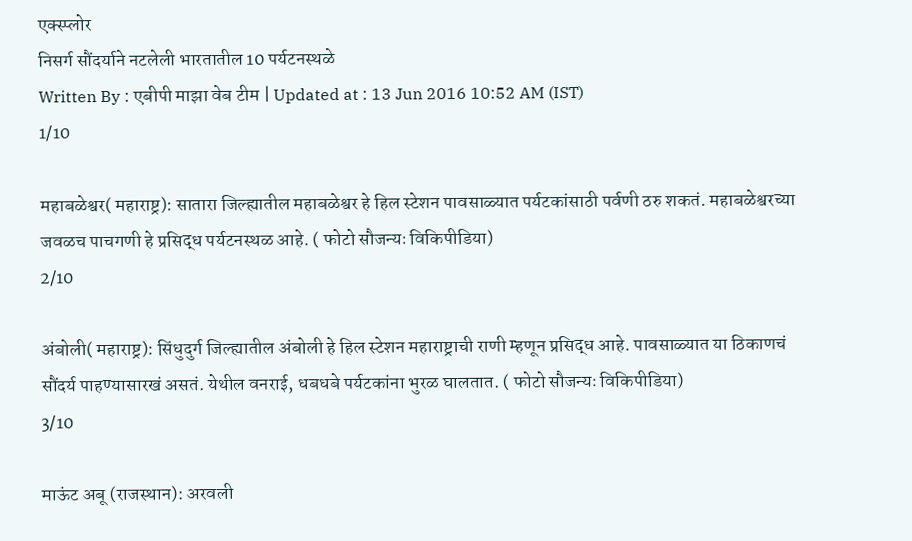एक्स्प्लोर
निसर्ग सौंदर्याने नटलेली भारतातील 10 पर्यटनस्थळे
Written By : एबीपी माझा वेब टीम | Updated at : 13 Jun 2016 10:52 AM (IST)
1/10

महाबळेश्वर( महाराष्ट्र): सातारा जिल्ह्यातील महाबळेश्वर हे हिल स्टेशन पावसाळ्यात पर्यटकांसाठी पर्वणी ठरु शकतं. महाबळेश्वरच्या जवळच पाचगणी हे प्रसिद्ध पर्यटनस्थळ आहे. ( फोटो सौजन्यः विकिपीडिया)
2/10

अंबोली( महाराष्ट्र): सिंधुदुर्ग जिल्ह्यातील अंबोली हे हिल स्टेशन महाराष्ट्राची राणी म्हणून प्रसिद्ध आहे. पावसाळ्यात या ठिकाणचं सौंदर्य पाहण्यासारखं असतं. येथील वनराई, धबधबे पर्यटकांना भुरळ घालतात. ( फोटो सौजन्यः विकिपीडिया)
3/10

माऊंट अबू (राजस्थान): अरवली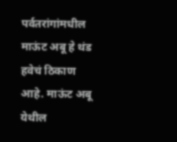पर्वतरांगांमधील माऊंट अबू हे थंड हवेचं ठिकाण आहे. माऊंट अबू येथील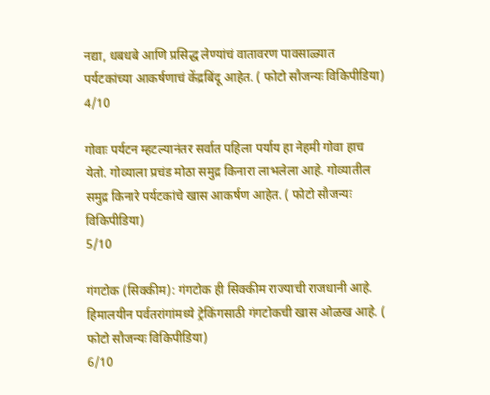नद्या, धबधबे आणि प्रसिद्ध लेण्यांचं वातावरण पावसाळ्यात पर्यटकांच्या आकर्षणाचं केंद्रबिंदू आहेत. ( फोटो सौजन्यः विकिपीडिया)
4/10

गोवाः पर्यटन म्हटल्यानंतर सर्वात पहिला पर्याय हा नेहमी गोवा हाच येतो. गोव्याला प्रचंड मोठा समुद्र किनारा लाभलेला आहे. गोव्यातील समुद्र किनारे पर्यटकांचे खास आकर्षण आहेत. ( फोटो सौजन्यः विकिपीडिया)
5/10

गंगटोक (सिक्कीम): गंगटोक ही सिक्कीम राज्याची राजधानी आहे. हिमालयीन पर्वतरांगांमध्ये ट्रेकिंगसाठी गंगटोकची खास ओळख आहे. ( फोटो सौजन्यः विकिपीडिया)
6/10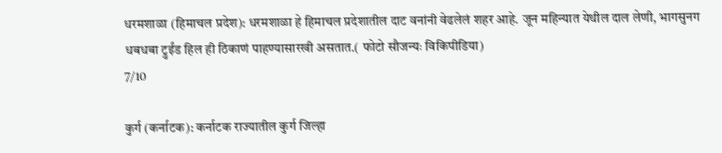धरमशाळा (हिमाचल प्रदेश): धरमशाळा हे हिमाचल प्रदेशातील दाट वनांनी वेढलेलं शहर आहे. जून महिन्यात येथील दाल लेणी, भागसुनग धबधबा ट्रुईंड हिल ही ठिकाणं पाहण्यासारखी असतात.( फोटो सौजन्यः विकिपीडिया)
7/10

कुर्ग (कर्नाटक): कर्नाटक राज्यातील कुर्ग जिल्हा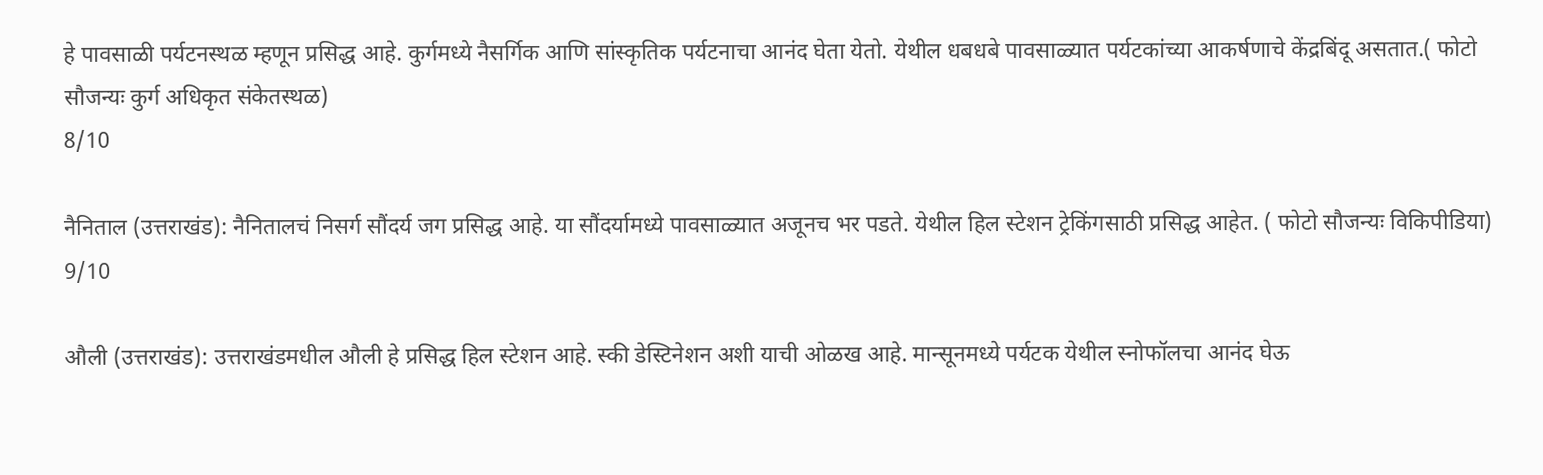हे पावसाळी पर्यटनस्थळ म्हणून प्रसिद्ध आहे. कुर्गमध्ये नैसर्गिक आणि सांस्कृतिक पर्यटनाचा आनंद घेता येतो. येथील धबधबे पावसाळ्यात पर्यटकांच्या आकर्षणाचे केंद्रबिंदू असतात.( फोटो सौजन्यः कुर्ग अधिकृत संकेतस्थळ)
8/10

नैनिताल (उत्तराखंड): नैनितालचं निसर्ग सौंदर्य जग प्रसिद्ध आहे. या सौंदर्यामध्ये पावसाळ्यात अजूनच भर पडते. येथील हिल स्टेशन ट्रेकिंगसाठी प्रसिद्ध आहेत. ( फोटो सौजन्यः विकिपीडिया)
9/10

औली (उत्तराखंड): उत्तराखंडमधील औली हे प्रसिद्ध हिल स्टेशन आहे. स्की डेस्टिनेशन अशी याची ओळख आहे. मान्सूनमध्ये पर्यटक येथील स्नोफॉलचा आनंद घेऊ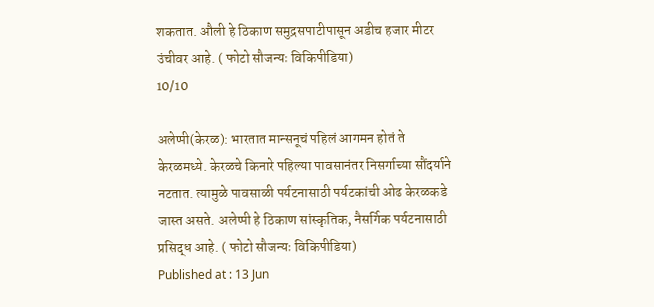शकतात. औली हे ठिकाण समुद्रसपाटीपासून अडीच हजार मीटर उंचीवर आहे. ( फोटो सौजन्यः विकिपीडिया)
10/10

अलेप्पी(केरळ): भारतात मान्सनूचं पहिलं आगमन होतं ते केरळमध्ये. केरळचे किनारे पहिल्या पावसानंतर निसर्गाच्या सौंदर्याने नटतात. त्यामुळे पावसाळी पर्यटनासाठी पर्यटकांची ओढ केरळकडे जास्त असते. अलेप्पी हे ठिकाण सांस्कृतिक, नैसर्गिक पर्यटनासाठी प्रसिद्ध आहे. ( फोटो सौजन्यः विकिपीडिया)
Published at : 13 Jun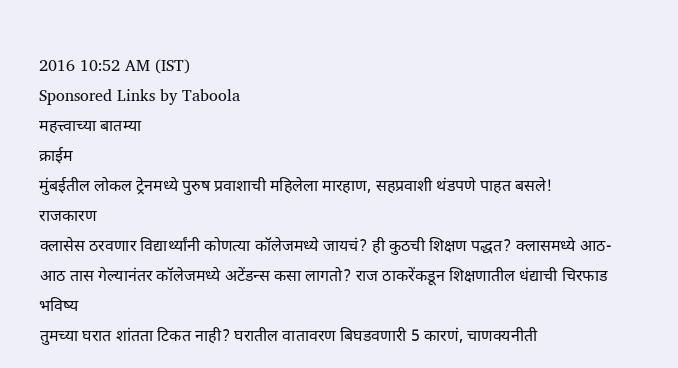2016 10:52 AM (IST)
Sponsored Links by Taboola
महत्त्वाच्या बातम्या
क्राईम
मुंबईतील लोकल ट्रेनमध्ये पुरुष प्रवाशाची महिलेला मारहाण, सहप्रवाशी थंडपणे पाहत बसले!
राजकारण
क्लासेस ठरवणार विद्यार्थ्यांनी कोणत्या कॉलेजमध्ये जायचं? ही कुठची शिक्षण पद्धत? क्लासमध्ये आठ-आठ तास गेल्यानंतर कॉलेजमध्ये अटेंडन्स कसा लागतो? राज ठाकरेंकडून शिक्षणातील धंद्याची चिरफाड
भविष्य
तुमच्या घरात शांतता टिकत नाही? घरातील वातावरण बिघडवणारी 5 कारणं, चाणक्यनीती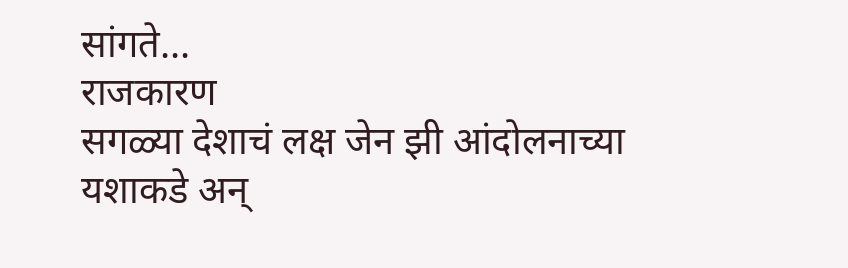सांगते...
राजकारण
सगळ्या देशाचं लक्ष जेन झी आंदोलनाच्या यशाकडे अन्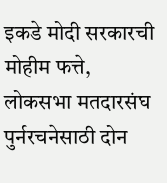इकडे मोदी सरकारची मोहीम फत्ते, लोकसभा मतदारसंघ पुर्नरचनेसाठी दोन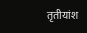तृतीयांश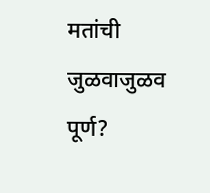मतांची जुळवाजुळव पूर्ण?